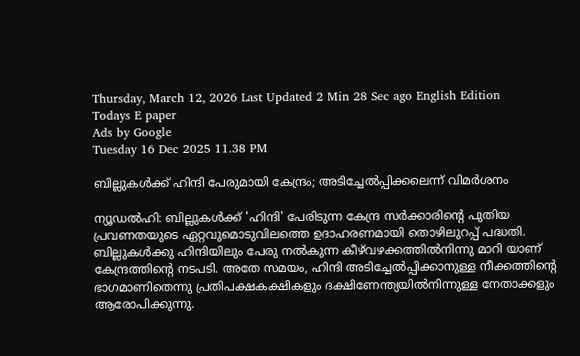Thursday, March 12, 2026 Last Updated 2 Min 28 Sec ago English Edition
Todays E paper
Ads by Google
Tuesday 16 Dec 2025 11.38 PM

ബില്ലുകള്‍ക്ക്‌ ഹിന്ദി പേരുമായി കേന്ദ്രം; അടിച്ചേല്‍പ്പിക്കലെന്ന്‌ വിമര്‍ശനം

ന്യൂഡല്‍ഹി: ബില്ലുകള്‍ക്ക്‌ 'ഹിന്ദി' പേരിടുന്ന കേന്ദ്ര സര്‍ക്കാരിന്റെ പുതിയ പ്രവണതയുടെ ഏറ്റവുമൊടുവിലത്തെ ഉദാഹരണമായി തൊഴിലുറപ്പ്‌ പദ്ധതി. ബില്ലുകള്‍ക്കു ഹിന്ദിയിലും പേരു നല്‍കുന്ന കീഴ്‌വഴക്കത്തില്‍നിന്നു മാറി യാണ്‌ കേന്ദ്രത്തിന്റെ നടപടി. അതേ സമയം, ഹിന്ദി അടിച്ചേല്‍പ്പിക്കാനുള്ള നീക്കത്തിന്റെ ഭാഗമാണിതെന്നു പ്രതിപക്ഷകക്ഷികളും ദക്ഷിണേന്ത്യയില്‍നിന്നുള്ള നേതാക്കളും ആരോപിക്കുന്നു.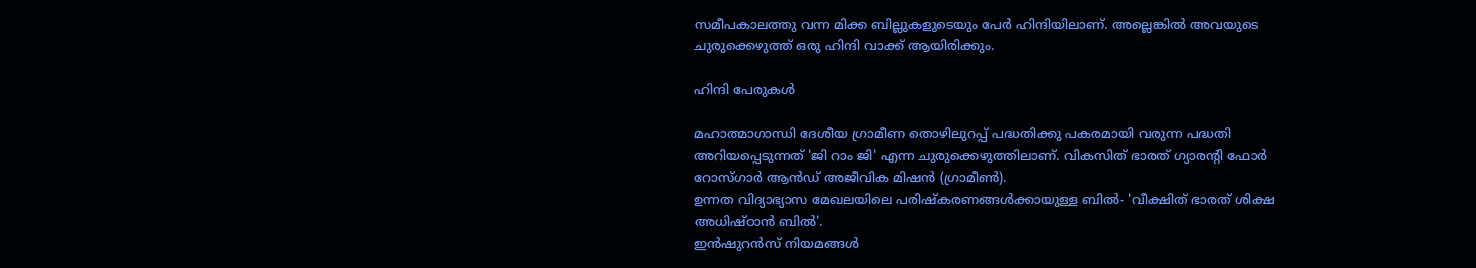സമീപകാലത്തു വന്ന മിക്ക ബില്ലുകളുടെയും പേര്‍ ഹിന്ദിയിലാണ്‌. അല്ലെങ്കില്‍ അവയുടെ ചുരുക്കെഴുത്ത്‌ ഒരു ഹിന്ദി വാക്ക്‌ ആയിരിക്കും.

ഹിന്ദി പേരുകള്‍

മഹാത്മാഗാന്ധി ദേശീയ ഗ്രാമീണ തൊഴിലുറപ്പ്‌ പദ്ധതിക്കു പകരമായി വരുന്ന പദ്ധതി അറിയപ്പെടുന്നത്‌ 'ജി റാം ജി' എന്ന ചുരുക്കെഴുത്തിലാണ്‌. വികസിത്‌ ഭാരത്‌ ഗ്യാരന്റി ഫോര്‍ റോസ്‌ഗാര്‍ ആന്‍ഡ്‌ അജീവിക മിഷന്‍ (ഗ്രാമീണ്‍).
ഉന്നത വിദ്യാഭ്യാസ മേഖലയിലെ പരിഷ്‌കരണങ്ങള്‍ക്കായുള്ള ബില്‍- 'വീക്ഷിത്‌ ഭാരത്‌ ശിക്ഷ അധിഷ്‌ഠാന്‍ ബില്‍'.
ഇന്‍ഷുറന്‍സ്‌ നിയമങ്ങള്‍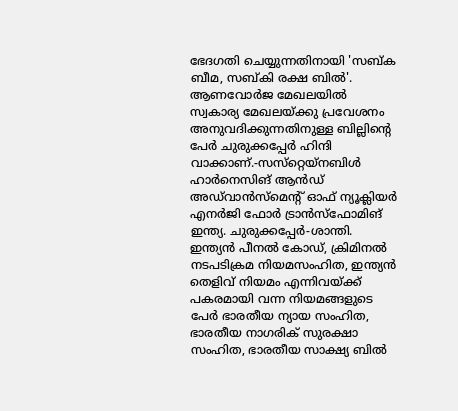ഭേദഗതി ചെയ്യുന്നതിനായി 'സബ്‌ക ബീമ, സബ്‌കി രക്ഷ ബില്‍'.
ആണവോര്‍ജ മേഖലയില്‍ സ്വകാര്യ മേഖലയ്‌ക്കു പ്രവേശനം അനുവദിക്കുന്നതിനുള്ള ബില്ലിന്റെ പേര്‍ ചുരുക്കപ്പേര്‍ ഹിന്ദി വാക്കാണ്‌.-സസ്‌റ്റെയ്‌നബിള്‍ ഹാര്‍നെസിങ്‌ ആന്‍ഡ്‌ അഡ്‌വാന്‍സ്‌മെന്റ്‌ ഓഫ്‌ ന്യൂക്ലിയര്‍ എനര്‍ജി ഫോര്‍ ട്രാന്‍സ്‌ഫോമിങ്‌ ഇന്ത്യ. ചുരുക്കപ്പേര്‍-ശാന്തി.
ഇന്ത്യന്‍ പീനല്‍ കോഡ്‌, ക്രിമിനല്‍ നടപടിക്രമ നിയമസംഹിത, ഇന്ത്യന്‍ തെളിവ്‌ നിയമം എന്നിവയ്‌ക്ക്‌ പകരമായി വന്ന നിയമങ്ങളുടെ പേര്‍ ഭാരതീയ ന്യായ സംഹിത, ഭാരതീയ നാഗരിക്‌ സുരക്ഷാ സംഹിത, ഭാരതീയ സാക്ഷ്യ ബില്‍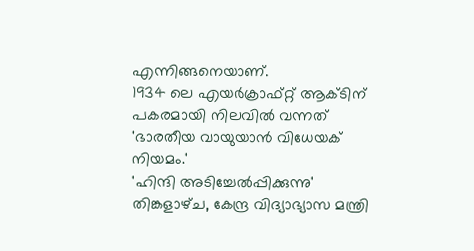എന്നിങ്ങനെയാണ്‌.
1934 ലെ എയര്‍ക്രാഫ്‌റ്റ്‌ ആക്‌ടിന്‌ പകരമായി നിലവില്‍ വന്നത്‌ 'ഭാരതീയ വായുയാന്‍ വിധേയക്‌ നിയമം.'
'ഹിന്ദി അടിച്ചേല്‍പ്പിക്കുന്നു'
തിങ്കളാഴ്‌ച, കേന്ദ്ര വിദ്യാഭ്യാസ മന്ത്രി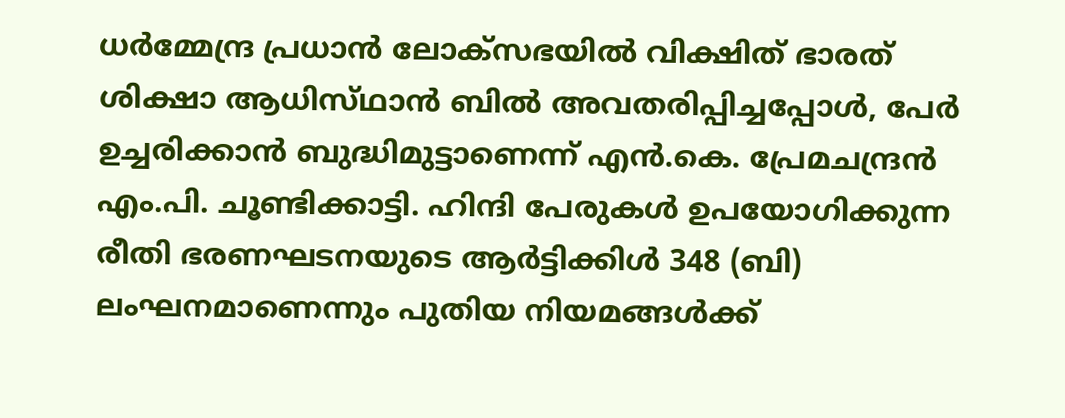ധര്‍മ്മേന്ദ്ര പ്രധാന്‍ ലോക്‌സഭയില്‍ വിക്ഷിത്‌ ഭാരത്‌ ശിക്ഷാ ആധിസ്‌ഥാന്‍ ബില്‍ അവതരിപ്പിച്ചപ്പോള്‍, പേര്‍ ഉച്ചരിക്കാന്‍ ബുദ്ധിമുട്ടാണെന്ന്‌ എന്‍.കെ. പ്രേമചന്ദ്രന്‍ എം.പി. ചൂണ്ടിക്കാട്ടി. ഹിന്ദി പേരുകള്‍ ഉപയോഗിക്കുന്ന രീതി ഭരണഘടനയുടെ ആര്‍ട്ടിക്കിള്‍ 348 (ബി) ലംഘനമാണെന്നും പുതിയ നിയമങ്ങള്‍ക്ക്‌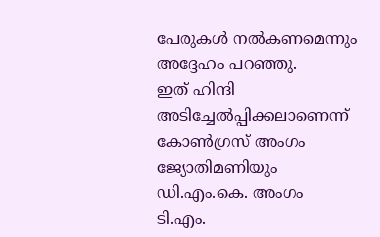പേരുകള്‍ നല്‍കണമെന്നും അദ്ദേഹം പറഞ്ഞു.
ഇത്‌ ഹിന്ദി അടിച്ചേല്‍പ്പിക്കലാണെന്ന്‌ കോണ്‍ഗ്രസ്‌ അംഗം ജ്യോതിമണിയും ഡി.എം.കെ. അംഗം ടി.എം.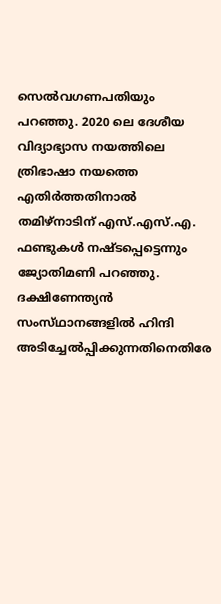സെല്‍വഗണപതിയും പറഞ്ഞു. 2020 ലെ ദേശീയ വിദ്യാഭ്യാസ നയത്തിലെ ത്രിഭാഷാ നയത്തെ എതിര്‍ത്തതിനാല്‍ തമിഴ്‌നാടിന്‌ എസ്‌.എസ്‌.എ. ഫണ്ടുകള്‍ നഷ്‌ടപ്പെട്ടെന്നും ജ്യോതിമണി പറഞ്ഞു.
ദക്ഷിണേന്ത്യന്‍ സംസ്‌ഥാനങ്ങളില്‍ ഹിന്ദി അടിച്ചേല്‍പ്പിക്കുന്നതിനെതിരേ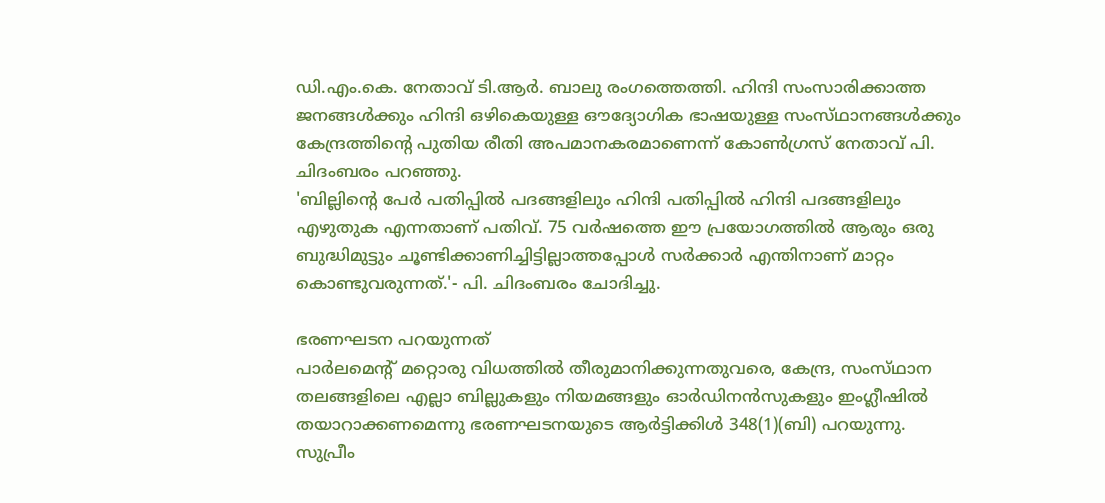ഡി.എം.കെ. നേതാവ്‌ ടി.ആര്‍. ബാലു രംഗത്തെത്തി. ഹിന്ദി സംസാരിക്കാത്ത ജനങ്ങള്‍ക്കും ഹിന്ദി ഒഴികെയുള്ള ഔദ്യോഗിക ഭാഷയുള്ള സംസ്‌ഥാനങ്ങള്‍ക്കും കേന്ദ്രത്തിന്റെ പുതിയ രീതി അപമാനകരമാണെന്ന്‌ കോണ്‍ഗ്രസ്‌ നേതാവ്‌ പി. ചിദംബരം പറഞ്ഞു.
'ബില്ലിന്റെ പേര്‍ പതിപ്പില്‍ പദങ്ങളിലും ഹിന്ദി പതിപ്പില്‍ ഹിന്ദി പദങ്ങളിലും എഴുതുക എന്നതാണ്‌ പതിവ്‌. 75 വര്‍ഷത്തെ ഈ പ്രയോഗത്തില്‍ ആരും ഒരു ബുദ്ധിമുട്ടും ചൂണ്ടിക്കാണിച്ചിട്ടില്ലാത്തപ്പോള്‍ സര്‍ക്കാര്‍ എന്തിനാണ്‌ മാറ്റം കൊണ്ടുവരുന്നത്‌.'- പി. ചിദംബരം ചോദിച്ചു.

ഭരണഘടന പറയുന്നത്‌
പാര്‍ലമെന്റ്‌ മറ്റൊരു വിധത്തില്‍ തീരുമാനിക്കുന്നതുവരെ, കേന്ദ്ര, സംസ്‌ഥാന തലങ്ങളിലെ എല്ലാ ബില്ലുകളും നിയമങ്ങളും ഓര്‍ഡിനന്‍സുകളും ഇംഗ്ലീഷില്‍ തയാറാക്കണമെന്നു ഭരണഘടനയുടെ ആര്‍ട്ടിക്കിള്‍ 348(1)(ബി) പറയുന്നു.
സുപ്രീം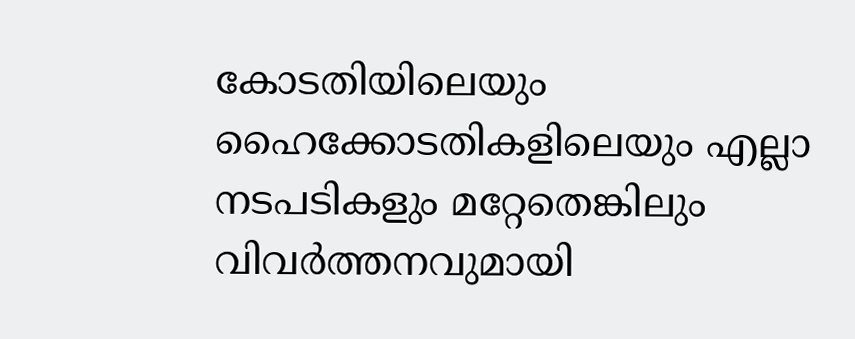കോടതിയിലെയും ഹൈക്കോടതികളിലെയും എല്ലാ നടപടികളും മറ്റേതെങ്കിലും വിവര്‍ത്തനവുമായി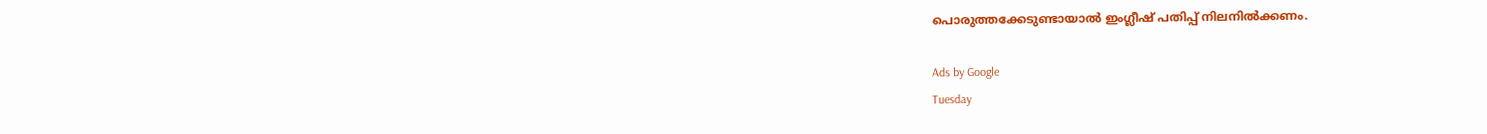പൊരുത്തക്കേടുണ്ടായാല്‍ ഇംഗ്ലീഷ്‌ പതിപ്പ്‌ നിലനില്‍ക്കണം.

Ads by Google
Tuesday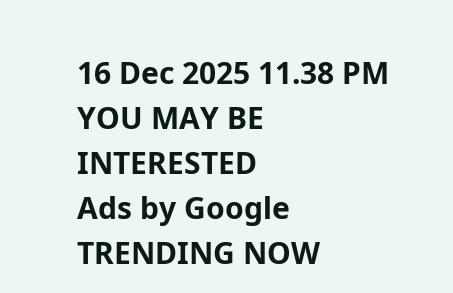16 Dec 2025 11.38 PM
YOU MAY BE INTERESTED
Ads by Google
TRENDING NOW